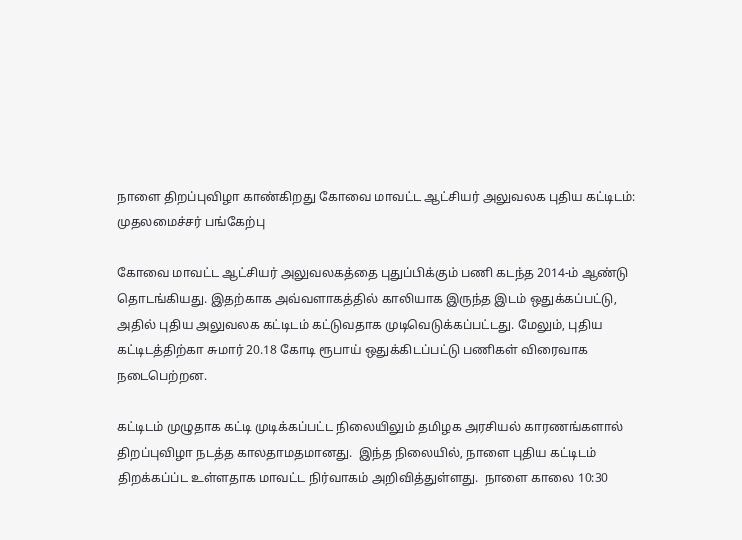நாளை திறப்புவிழா காண்கிறது கோவை மாவட்ட ஆட்சியர் அலுவலக புதிய கட்டிடம்: முதலமைச்சர் பங்கேற்பு

கோவை மாவட்ட ஆட்சியர் அலுவலகத்தை புதுப்பிக்கும் பணி கடந்த 2014-ம் ஆண்டு தொடங்கியது. இதற்காக அவ்வளாகத்தில் காலியாக இருந்த இடம் ஒதுக்கப்பட்டு, அதில் புதிய அலுவலக கட்டிடம் கட்டுவதாக முடிவெடுக்கப்பட்டது. மேலும், புதிய கட்டிடத்திற்கா சுமார் 20.18 கோடி ரூபாய் ஒதுக்கிடப்பட்டு பணிகள் விரைவாக நடைபெற்றன.

கட்டிடம் முழுதாக கட்டி முடிக்கப்பட்ட நிலையிலும் தமிழக அரசியல் காரணங்களால் திறப்புவிழா நடத்த காலதாமதமானது.  இந்த நிலையில், நாளை புதிய கட்டிடம் திறக்கப்ப்ட உள்ளதாக மாவட்ட நிர்வாகம் அறிவித்துள்ளது.  நாளை காலை 10:30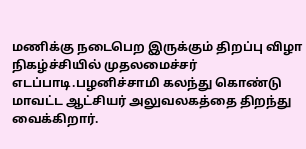மணிக்கு நடைபெற இருக்கும் திறப்பு விழா நிகழ்ச்சியில் முதலமைச்சர் எடப்பாடி.பழனிச்சாமி கலந்து கொண்டு மாவட்ட ஆட்சியர் அலுவலகத்தை திறந்து வைக்கிறார்.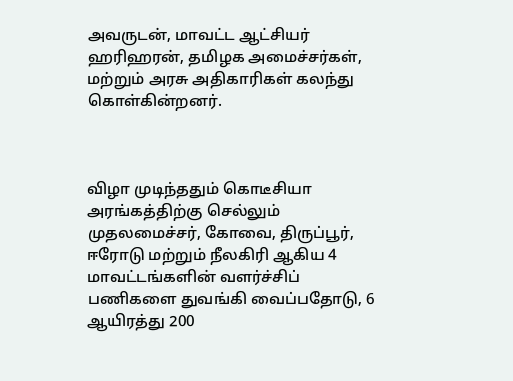அவருடன், மாவட்ட ஆட்சியர் ஹரிஹரன், தமிழக அமைச்சர்கள், மற்றும் அரசு அதிகாரிகள் கலந்து கொள்கின்றனர்.



விழா முடிந்ததும் கொடீசியா அரங்கத்திற்கு செல்லும் முதலமைச்சர், கோவை, திருப்பூர், ஈரோடு மற்றும் நீலகிரி ஆகிய 4 மாவட்டங்களின் வளர்ச்சிப் பணிகளை துவங்கி வைப்பதோடு, 6 ஆயிரத்து 200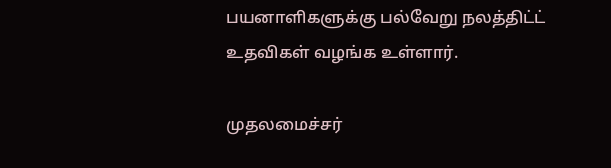பயனாளிகளுக்கு பல்வேறு நலத்திட்ட் உதவிகள் வழங்க உள்ளார்.

முதலமைச்சர்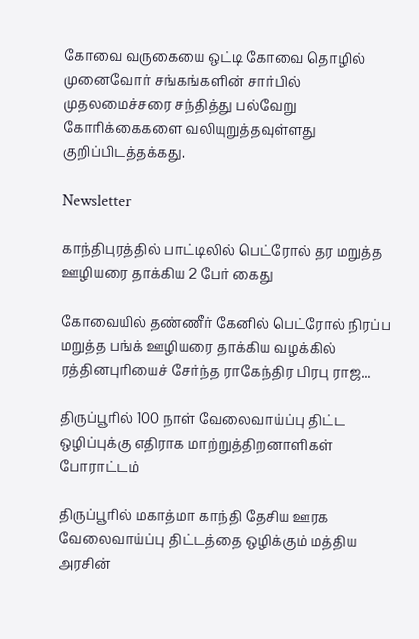கோவை வருகையை ஒட்டி கோவை தொழில் முனைவோர் சங்கங்களின் சார்பில் முதலமைச்சரை சந்தித்து பல்வேறு கோரிக்கைகளை வலியுறுத்தவுள்ளது குறிப்பிடத்தக்கது.

Newsletter

காந்திபுரத்தில் பாட்டிலில் பெட்ரோல் தர மறுத்த ஊழியரை தாக்கிய 2 பேர் கைது

கோவையில் தண்ணீர் கேனில் பெட்ரோல் நிரப்ப மறுத்த பங்க் ஊழியரை தாக்கிய வழக்கில் ரத்தினபுரியைச் சேர்ந்த ராகேந்திர பிரபு ராஜ...

திருப்பூரில் 100 நாள் வேலைவாய்ப்பு திட்ட ஒழிப்புக்கு எதிராக மாற்றுத்திறனாளிகள் போராட்டம்

திருப்பூரில் மகாத்மா காந்தி தேசிய ஊரக வேலைவாய்ப்பு திட்டத்தை ஒழிக்கும் மத்திய அரசின்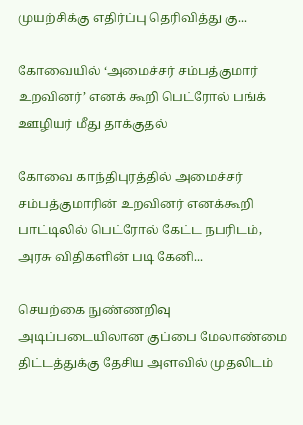முயற்சிக்கு எதிர்ப்பு தெரிவித்து கு...

கோவையில் ‘அமைச்சர் சம்பத்குமார் உறவினர்’ எனக் கூறி பெட்ரோல் பங்க் ஊழியர் மீது தாக்குதல்

கோவை காந்திபுரத்தில் அமைச்சர் சம்பத்குமாரின் உறவினர் எனக்கூறி பாட்டிலில் பெட்ரோல் கேட்ட நபரிடம், அரசு விதிகளின் படி கேனி...

செயற்கை நுண்ணறிவு அடிப்படையிலான குப்பை மேலாண்மை திட்டத்துக்கு தேசிய அளவில் முதலிடம்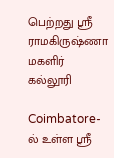பெற்றது ஶ்ரீ ராமகிருஷ்ணா மகளிர் கல்லூரி

Coimbatore-ல் உள்ள ஶ்ரீ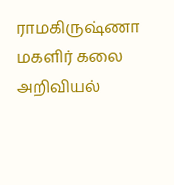ராமகிருஷ்ணா மகளிர் கலை அறிவியல்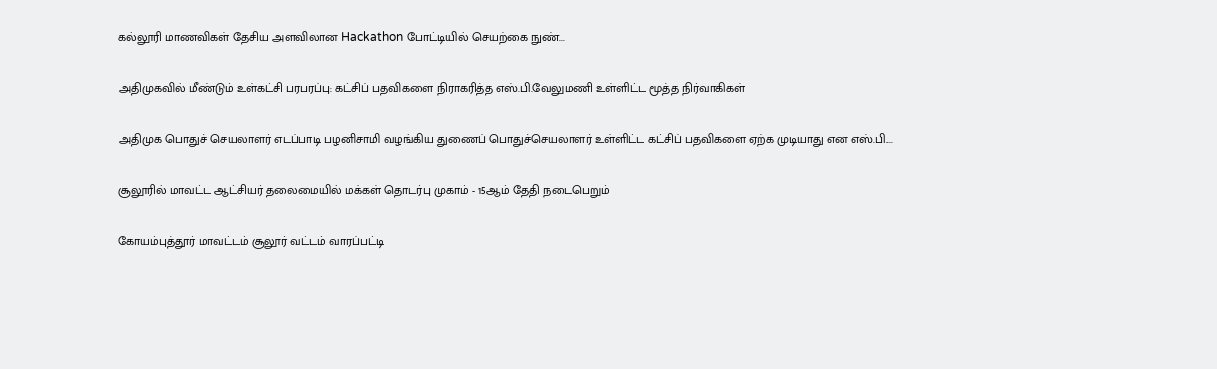கல்லூரி மாணவிகள் தேசிய அளவிலான Hackathon போட்டியில் செயற்கை நுண்...

அதிமுகவில் மீண்டும் உள்கட்சி பரபரப்பு: கட்சிப் பதவிகளை நிராகரித்த எஸ்.பி.வேலுமணி உள்ளிட்ட மூத்த நிர்வாகிகள்

அதிமுக பொதுச் செயலாளர் எடப்பாடி பழனிசாமி வழங்கிய துணைப் பொதுச்செயலாளர் உள்ளிட்ட கட்சிப் பதவிகளை ஏற்க முடியாது என எஸ்.பி....

சூலூரில் மாவட்ட ஆட்சியர் தலைமையில் மக்கள் தொடர்பு முகாம் - 15ஆம் தேதி நடைபெறும்

கோயம்புத்தூர் மாவட்டம் சூலூர் வட்டம் வாரப்பட்டி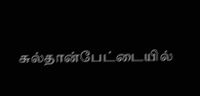சுல்தான்பேட்டையில்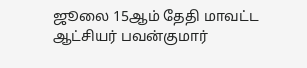ஜூலை 15ஆம் தேதி மாவட்ட ஆட்சியர் பவன்குமார்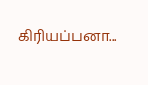கிரியப்பனா...